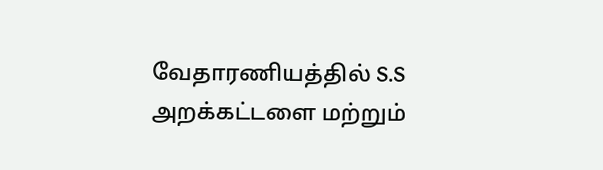வேதாரணியத்தில் S.S அறக்கட்டளை மற்றும்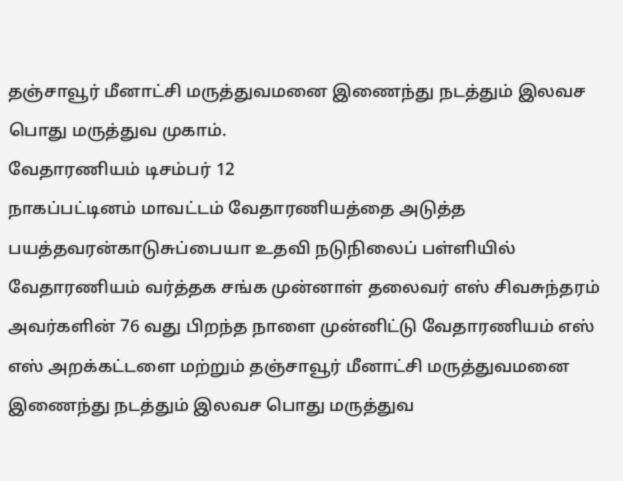தஞ்சாவூர் மீனாட்சி மருத்துவமனை இணைந்து நடத்தும் இலவச பொது மருத்துவ முகாம்.
வேதாரணியம் டிசம்பர் 12
நாகப்பட்டினம் மாவட்டம் வேதாரணியத்தை அடுத்த பயத்தவரன்காடுசுப்பையா உதவி நடுநிலைப் பள்ளியில் வேதாரணியம் வர்த்தக சங்க முன்னாள் தலைவர் எஸ் சிவசுந்தரம் அவர்களின் 76 வது பிறந்த நாளை முன்னிட்டு வேதாரணியம் எஸ் எஸ் அறக்கட்டளை மற்றும் தஞ்சாவூர் மீனாட்சி மருத்துவமனை இணைந்து நடத்தும் இலவச பொது மருத்துவ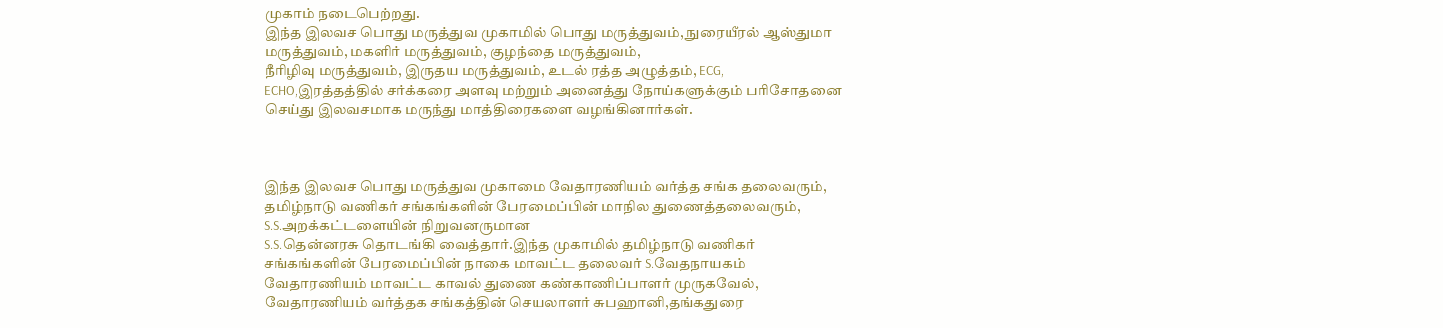முகாம் நடைபெற்றது.
இந்த இலவச பொது மருத்துவ முகாமில் பொது மருத்துவம், நுரையீரல் ஆஸ்துமா மருத்துவம், மகளிர் மருத்துவம், குழந்தை மருத்துவம்,
நீரிழிவு மருத்துவம், இருதய மருத்துவம், உடல் ரத்த அழுத்தம், ECG,
ECHO,இரத்தத்தில் சர்க்கரை அளவு மற்றும் அனைத்து நோய்களுக்கும் பரிசோதனை செய்து இலவசமாக மருந்து மாத்திரைகளை வழங்கினார்கள்.



இந்த இலவச பொது மருத்துவ முகாமை வேதாரணியம் வர்த்த சங்க தலைவரும், தமிழ்நாடு வணிகர் சங்கங்களின் பேரமைப்பின் மாநில துணைத்தலைவரும், S.S.அறக்கட்டளையின் நிறுவனருமான
S.S.தென்னரசு தொடங்கி வைத்தார்.இந்த முகாமில் தமிழ்நாடு வணிகர் சங்கங்களின் பேரமைப்பின் நாகை மாவட்ட தலைவர் S.வேதநாயகம் வேதாரணியம் மாவட்ட காவல் துணை கண்காணிப்பாளர் முருகவேல், வேதாரணியம் வர்த்தக சங்கத்தின் செயலாளர் சுபஹானி,தங்கதுரை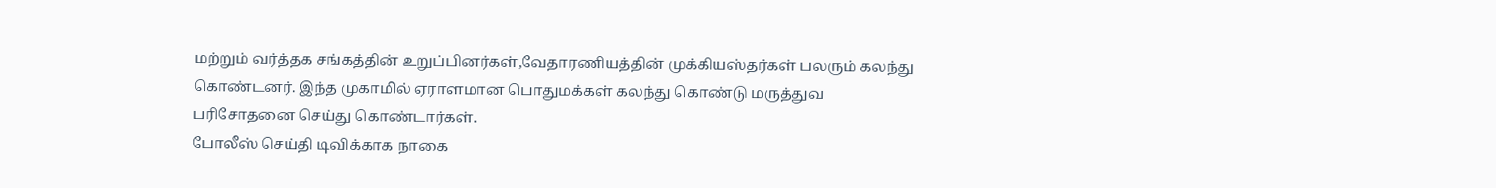மற்றும் வர்த்தக சங்கத்தின் உறுப்பினர்கள்,வேதாரணியத்தின் முக்கியஸ்தர்கள் பலரும் கலந்து கொண்டனர். இந்த முகாமில் ஏராளமான பொதுமக்கள் கலந்து கொண்டு மருத்துவ பரிசோதனை செய்து கொண்டார்கள்.
போலீஸ் செய்தி டிவிக்காக நாகை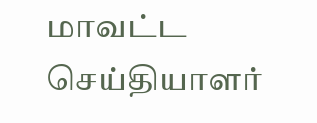மாவட்ட செய்தியாளர்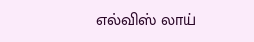எல்விஸ் லாய்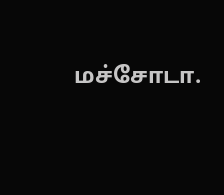மச்சோடா.